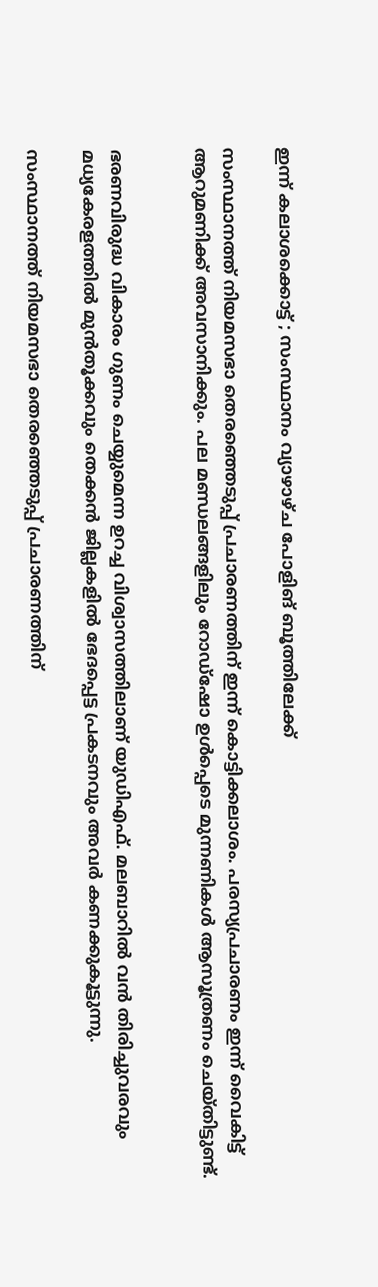ഇന്ന് കലാശക്കൊട്ട് ; സംസ്ഥാനം വ്യാഴാഴ്ച പോളിങ് ബൂത്തിലേക്ക്

സംസ്ഥാനത്ത് നിയമസഭാ തെരഞ്ഞെടുപ്പ് പ്രചാരണത്തിന് ഇന്ന് കൊട്ടിക്കലാശം. പരസ്യപ്രചാരണം ഇന്ന് വൈകിട്ട് ആറുമണിക്ക് അവസാനിക്കും. പല മണ്ഡലങ്ങളിലും റോഡ്‌ഷോ ഉൾപ്പെടെ മുന്നണികൾ ആസൂത്രണം ചെയ്തിട്ടുണ്ട്.


ഭരണവിരുദ്ധ വികാരം ഗുണം ചെയ്യുമെന്ന ഉറച്ച വിശ്വാസത്തിലാണ് യുഡിഎഫ്. മലബാറിൽ വൻ തിരിച്ചുവരവും മധ്യകേരളത്തിൽ മുൻതൂക്കവും തെക്കൻ ജില്ലകളിൽ ഭേദപ്പെട്ട പ്രകടനവും അവർ കണക്കുകൂട്ടുന്നു.

സംസ്ഥാനത്ത് നിയമസഭാ തെരഞ്ഞെടുപ്പ് പ്രചാരണത്തിന്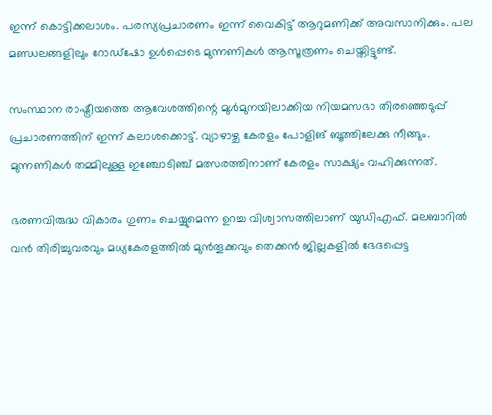ഇന്ന് കൊട്ടിക്കലാശം. പരസ്യപ്രചാരണം ഇന്ന് വൈകിട്ട് ആറുമണിക്ക് അവസാനിക്കും. പല മണ്ഡലങ്ങളിലും റോഡ്‌ഷോ ഉൾപ്പെടെ മുന്നണികൾ ആസൂത്രണം ചെയ്തിട്ടുണ്ട്.

സംസ്ഥാന രാഷ്ട്രീയത്തെ ആവേശത്തിന്റെ മുൾമുനയിലാക്കിയ നിയമസഭാ തിരഞ്ഞെടുപ്പ് പ്രചാരണത്തിന് ഇന്ന് കലാശക്കൊട്ട്. വ്യാഴാഴ്ച കേരളം പോളിങ് ബൂത്തിലേക്കു നീങ്ങും. മുന്നണികൾ തമ്മിലുള്ള ഇഞ്ചോടിഞ്ച് മത്സരത്തിനാണ് കേരളം സാക്ഷ്യം വഹിക്കുന്നത്.

ഭരണവിരുദ്ധ വികാരം ഗുണം ചെയ്യുമെന്ന ഉറച്ച വിശ്വാസത്തിലാണ് യുഡിഎഫ്. മലബാറിൽ വൻ തിരിച്ചുവരവും മധ്യകേരളത്തിൽ മുൻതൂക്കവും തെക്കൻ ജില്ലകളിൽ ഭേദപ്പെട്ട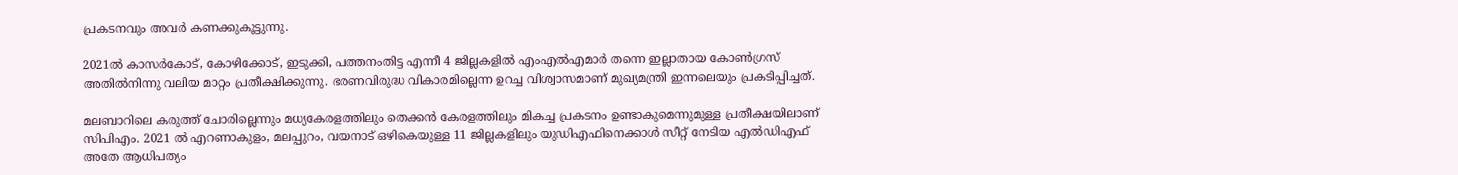പ്രകടനവും അവർ കണക്കുകൂട്ടുന്നു.

2021ൽ കാസർകോട്, കോഴിക്കോട്, ഇടുക്കി, പത്തനംതിട്ട എന്നീ 4 ജില്ലകളിൽ എംഎൽഎമാർ തന്നെ ഇല്ലാതായ കോൺഗ്രസ് അതി‍ൽനിന്നു വലിയ മാറ്റം പ്രതീക്ഷിക്കുന്നു. ഭരണവിരുദ്ധ വികാരമില്ലെന്ന ഉറച്ച വിശ്വാസമാണ് മുഖ്യമന്ത്രി ഇന്നലെയും പ്രകടിപ്പിച്ചത്.

മലബാറിലെ കരുത്ത് ചോരില്ലെന്നും മധ്യകേരളത്തിലും തെക്കൻ കേരളത്തിലും മികച്ച പ്രകടനം ഉണ്ടാകുമെന്നുമുള്ള പ്രതീക്ഷയിലാണ് സിപിഎം. 2021 ൽ എറണാകുളം, മലപ്പുറം, വയനാട് ഒഴികെയുള്ള 11 ജില്ലകളിലും യുഡിഎഫിനെക്കാൾ സീറ്റ് നേടിയ എൽഡിഎഫ് അതേ ആധിപത്യം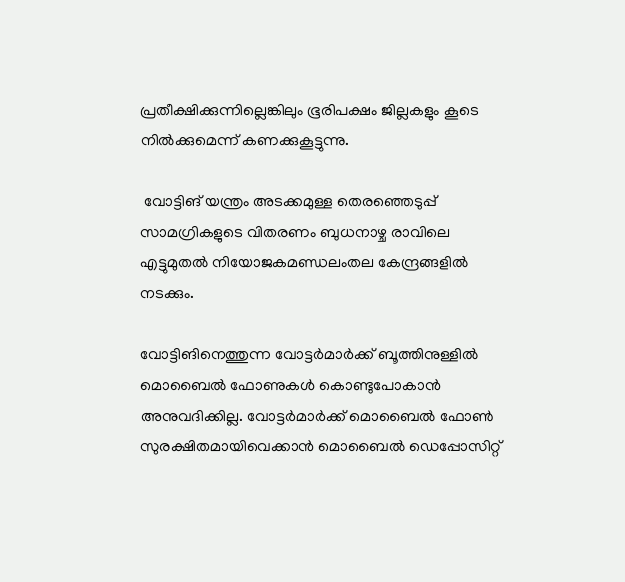പ്രതീക്ഷിക്കുന്നില്ലെങ്കിലും ഭൂരിപക്ഷം ജില്ലകളും കൂടെ നിൽക്കുമെന്ന് കണക്കുകൂട്ടുന്നു.

 വോട്ടിങ് യന്ത്രം അടക്കമുള്ള തെരഞ്ഞെടുപ്പ് സാമഗ്രികളുടെ വിതരണം ബുധനാഴ്ച രാവിലെ എട്ടുമുതൽ നിയോജകമണ്ഡലംതല കേന്ദ്രങ്ങളിൽ നടക്കും.

വോട്ടിങിനെത്തുന്ന വോട്ടർമാർക്ക് ബൂത്തിനുള്ളിൽ മൊബൈൽ ഫോണുകൾ കൊണ്ടുപോകാൻ അനുവദിക്കില്ല. വോട്ടർമാർക്ക് മൊബൈൽ ഫോൺ സുരക്ഷിതമായിവെക്കാൻ മൊബൈൽ ഡെപ്പോസിറ്റ്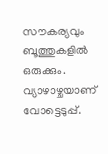സൗകര്യവും ബൂത്തുകളിൽ ഒരുക്കും.  വ്യാഴാഴ്ചയാണ് വോട്ടെടുപ്പ്.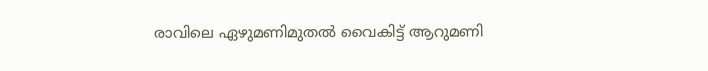രാവിലെ ഏഴുമണിമുതൽ വൈകിട്ട് ആറുമണി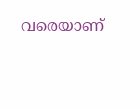വരെയാണ്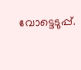വോട്ടെടുപ്പ്.